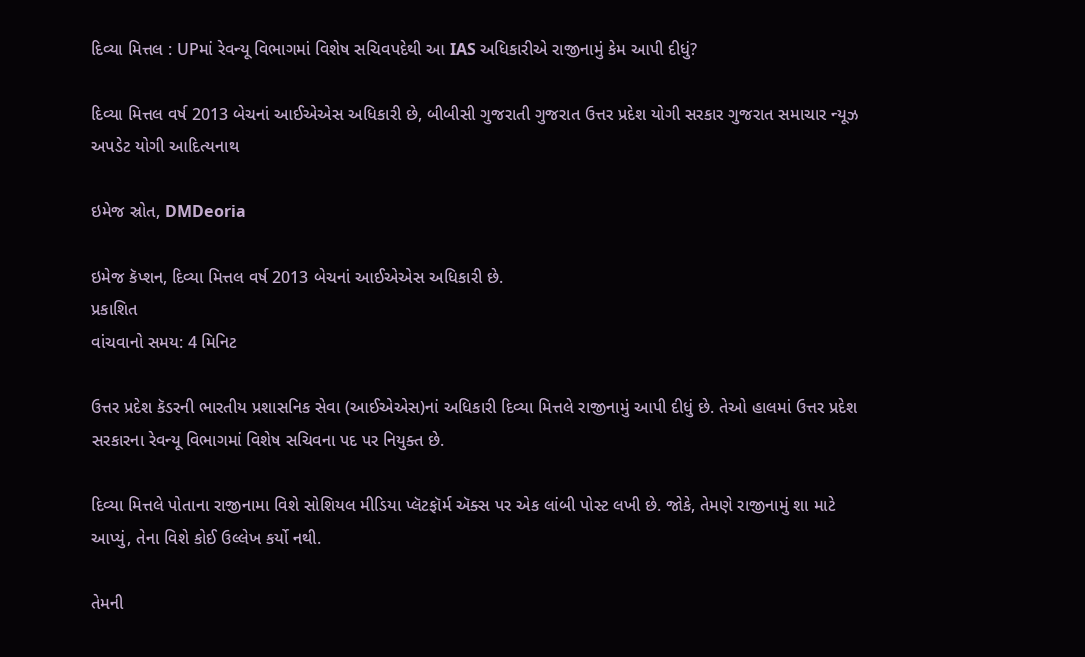દિવ્યા મિત્તલ : UPમાં રેવન્યૂ વિભાગમાં વિશેષ સચિવપદેથી આ IAS અધિકારીએ રાજીનામું કેમ આપી દીધું?

દિવ્યા મિત્તલ વર્ષ 2013 બેચનાં આઈએએસ અધિકારી છે, બીબીસી ગુજરાતી ગુજરાત ઉત્તર પ્રદેશ યોગી સરકાર ગુજરાત સમાચાર ન્યૂઝ અપડેટ યોગી આદિત્યનાથ

ઇમેજ સ્રોત, DMDeoria

ઇમેજ કૅપ્શન, દિવ્યા મિત્તલ વર્ષ 2013 બેચનાં આઈએએસ અધિકારી છે.
પ્રકાશિત
વાંચવાનો સમય: 4 મિનિટ

ઉત્તર પ્રદેશ કૅડરની ભારતીય પ્રશાસનિક સેવા (આઈએએસ)નાં અધિકારી દિવ્યા મિત્તલે રાજીનામું આપી દીધું છે. તેઓ હાલમાં ઉત્તર પ્રદેશ સરકારના રેવન્યૂ વિભાગમાં વિશેષ સચિવના પદ પર નિયુક્ત છે.

દિવ્યા મિત્તલે પોતાના રાજીનામા વિશે સોશિયલ મીડિયા પ્લૅટફૉર્મ ઍક્સ પર એક લાંબી પોસ્ટ લખી છે. જોકે, તેમણે રાજીનામું શા માટે આપ્યું, તેના વિશે કોઈ ઉલ્લેખ કર્યો નથી.

તેમની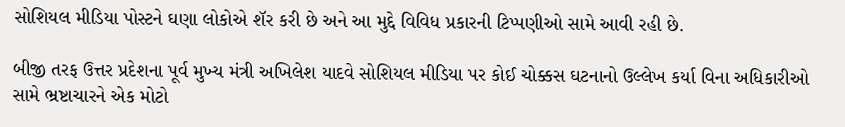સોશિયલ મીડિયા પોસ્ટને ઘણા લોકોએ શૅર કરી છે અને આ મુદ્દે વિવિધ પ્રકારની ટિપ્પણીઓ સામે આવી રહી છે.

બીજી તરફ ઉત્તર પ્રદેશના પૂર્વ મુખ્ય મંત્રી અખિલેશ યાદવે સોશિયલ મીડિયા પર કોઈ ચોક્કસ ઘટનાનો ઉલ્લેખ કર્યા વિના અધિકારીઓ સામે ભ્રષ્ટાચારને એક મોટો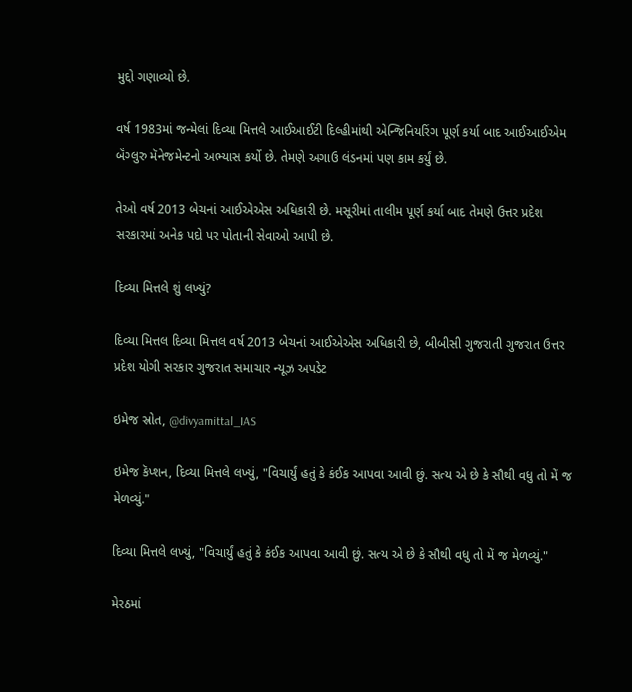મુદ્દો ગણાવ્યો છે.

વર્ષ 1983માં જન્મેલાં દિવ્યા મિત્તલે આઈઆઈટી દિલ્હીમાંથી એન્જિનિયરિંગ પૂર્ણ કર્યા બાદ આઈઆઈએમ બૅંગ્લુરુ મૅનેજમેન્ટનો અભ્યાસ કર્યો છે. તેમણે અગાઉ લંડનમાં પણ કામ કર્યું છે.

તેઓ વર્ષ 2013 બેચનાં આઈએએસ અધિકારી છે. મસૂરીમાં તાલીમ પૂર્ણ કર્યા બાદ તેમણે ઉત્તર પ્રદેશ સરકારમાં અનેક પદો પર પોતાની સેવાઓ આપી છે.

દિવ્યા મિત્તલે શું લખ્યું?

દિવ્યા મિત્તલ દિવ્યા મિત્તલ વર્ષ 2013 બેચનાં આઈએએસ અધિકારી છે, બીબીસી ગુજરાતી ગુજરાત ઉત્તર પ્રદેશ યોગી સરકાર ગુજરાત સમાચાર ન્યૂઝ અપડેટ

ઇમેજ સ્રોત, @divyamittal_IAS

ઇમેજ કૅપ્શન, દિવ્યા મિત્તલે લખ્યું, "વિચાર્યું હતું કે કંઈક આપવા આવી છું. સત્ય એ છે કે સૌથી વધુ તો મેં જ મેળવ્યું."

દિવ્યા મિત્તલે લખ્યું, "વિચાર્યું હતું કે કંઈક આપવા આવી છું. સત્ય એ છે કે સૌથી વધુ તો મેં જ મેળવ્યું."

મેરઠમાં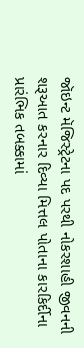જૉઇન્ટ મૅજિસ્ટ્રેટના પદ પરથી નોકરશાહી જીવનની શરૂઆત કરનાર દિવ્યા મિત્તલ પોતાના કારકિર્દીના પ્રારંભિક તબક્કામાં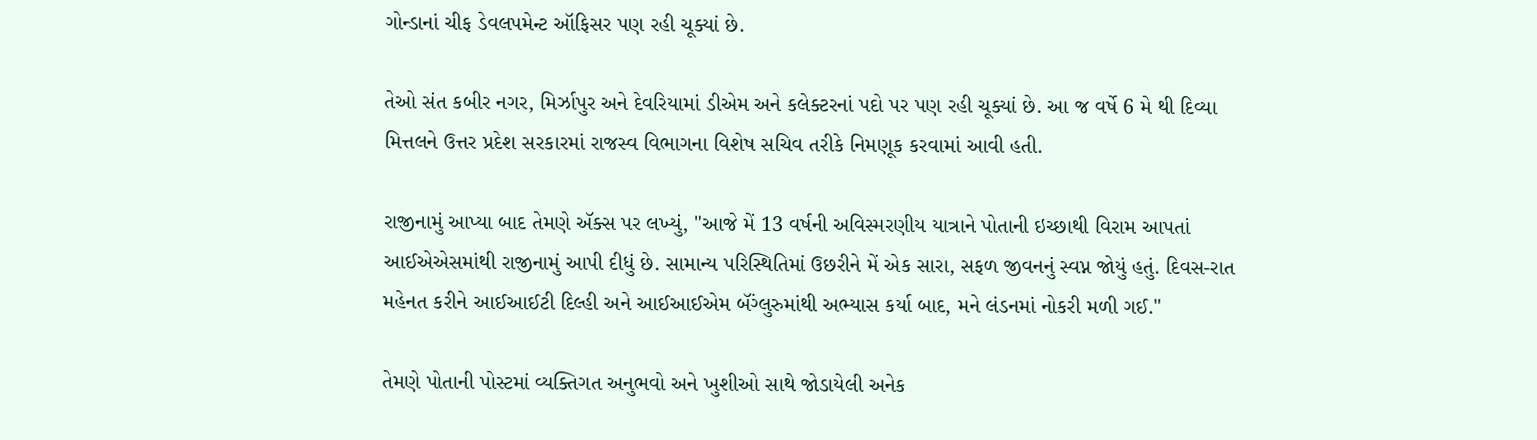ગોન્ડાનાં ચીફ ડેવલપમેન્ટ ઑફિસર પણ રહી ચૂક્યાં છે.

તેઓ સંત કબીર નગર, મિર્ઝાપુર અને દેવરિયામાં ડીએમ અને કલેક્ટરનાં પદો પર પણ રહી ચૂક્યાં છે. આ જ વર્ષે 6 મે થી દિવ્યા મિત્તલને ઉત્તર પ્રદેશ સરકારમાં રાજસ્વ વિભાગના વિશેષ સચિવ તરીકે નિમણૂક કરવામાં આવી હતી.

રાજીનામું આપ્યા બાદ તેમણે ઍક્સ પર લખ્યું, "આજે મેં 13 વર્ષની અવિસ્મરણીય યાત્રાને પોતાની ઇચ્છાથી વિરામ આપતાં આઈએએસમાંથી રાજીનામું આપી દીધું છે. સામાન્ય પરિસ્થિતિમાં ઉછરીને મેં એક સારા, સફળ જીવનનું સ્વપ્ન જોયું હતું. દિવસ-રાત મહેનત કરીને આઈઆઈટી દિલ્હી અને આઈઆઈએમ બૅંગ્લુરુમાંથી અભ્યાસ કર્યા બાદ, મને લંડનમાં નોકરી મળી ગઈ."

તેમણે પોતાની પોસ્ટમાં વ્યક્તિગત અનુભવો અને ખુશીઓ સાથે જોડાયેલી અનેક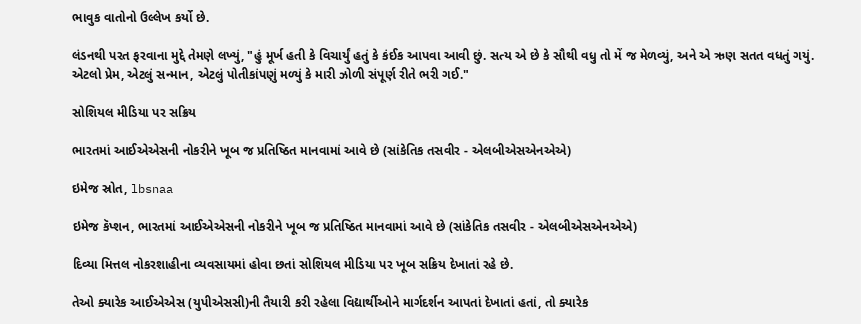ભાવુક વાતોનો ઉલ્લેખ કર્યો છે.

લંડનથી પરત ફરવાના મુદ્દે તેમણે લખ્યું, "હું મૂર્ખ હતી કે વિચાર્યું હતું કે કંઈક આપવા આવી છું. સત્ય એ છે કે સૌથી વધુ તો મેં જ મેળવ્યું, અને એ ઋણ સતત વધતું ગયું. એટલો પ્રેમ, એટલું સન્માન, એટલું પોતીકાંપણું મળ્યું કે મારી ઝોળી સંપૂર્ણ રીતે ભરી ગઈ."

સોશિયલ મીડિયા પર સક્રિય

ભારતમાં આઈએએસની નોકરીને ખૂબ જ પ્રતિષ્ઠિત માનવામાં આવે છે (સાંકેતિક તસવીર - એલબીએસએનએએ)

ઇમેજ સ્રોત, lbsnaa

ઇમેજ કૅપ્શન, ભારતમાં આઈએએસની નોકરીને ખૂબ જ પ્રતિષ્ઠિત માનવામાં આવે છે (સાંકેતિક તસવીર - એલબીએસએનએએ)

દિવ્યા મિત્તલ નોકરશાહીના વ્યવસાયમાં હોવા છતાં સોશિયલ મીડિયા પર ખૂબ સક્રિય દેખાતાં રહે છે.

તેઓ ક્યારેક આઈએએસ (યુપીએસસી)ની તૈયારી કરી રહેલા વિદ્યાર્થીઓને માર્ગદર્શન આપતાં દેખાતાં હતાં, તો ક્યારેક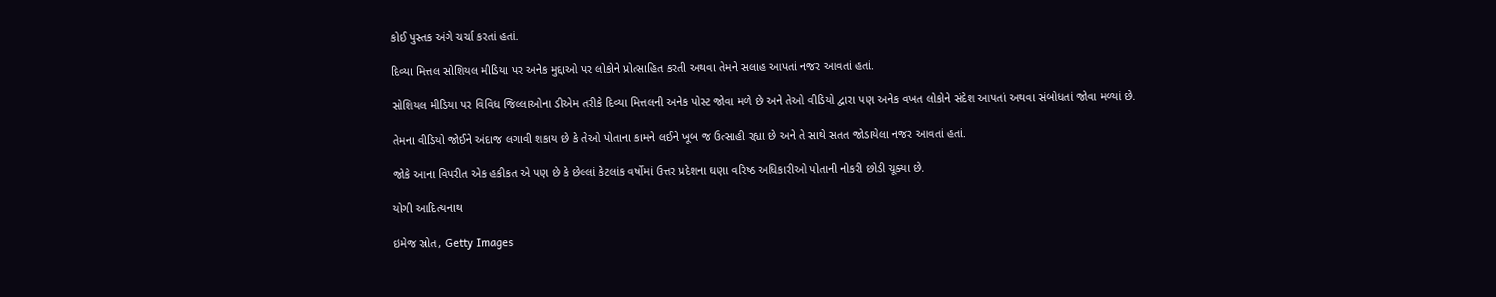કોઈ પુસ્તક અંગે ચર્ચા કરતાં હતાં.

દિવ્યા મિત્તલ સોશિયલ મીડિયા પર અનેક મુદ્દાઓ પર લોકોને પ્રોત્સાહિત કરતી અથવા તેમને સલાહ આપતાં નજર આવતાં હતાં.

સોશિયલ મીડિયા પર વિવિધ જિલ્લાઓના ડીએમ તરીકે દિવ્યા મિત્તલની અનેક પોસ્ટ જોવા મળે છે અને તેઓ વીડિયો દ્વારા પણ અનેક વખત લોકોને સંદેશ આપતાં અથવા સંબોધતાં જોવા મળ્યાં છે.

તેમના વીડિયો જોઈને અંદાજ લગાવી શકાય છે કે તેઓ પોતાના કામને લઈને ખૂબ જ ઉત્સાહી રહ્યા છે અને તે સાથે સતત જોડાયેલા નજર આવતાં હતાં.

જોકે આના વિપરીત એક હકીકત એ પણ છે કે છેલ્લાં કેટલાંક વર્ષોમાં ઉત્તર પ્રદેશના ઘણા વરિષ્ઠ અધિકારીઓ પોતાની નોકરી છોડી ચૂક્યા છે.

યોગી આદિત્યનાથ

ઇમેજ સ્રોત, Getty Images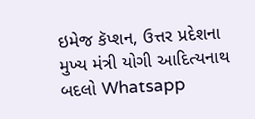ઇમેજ કૅપ્શન, ઉત્તર પ્રદેશના મુખ્ય મંત્રી યોગી આદિત્યનાથ
બદલો Whatsapp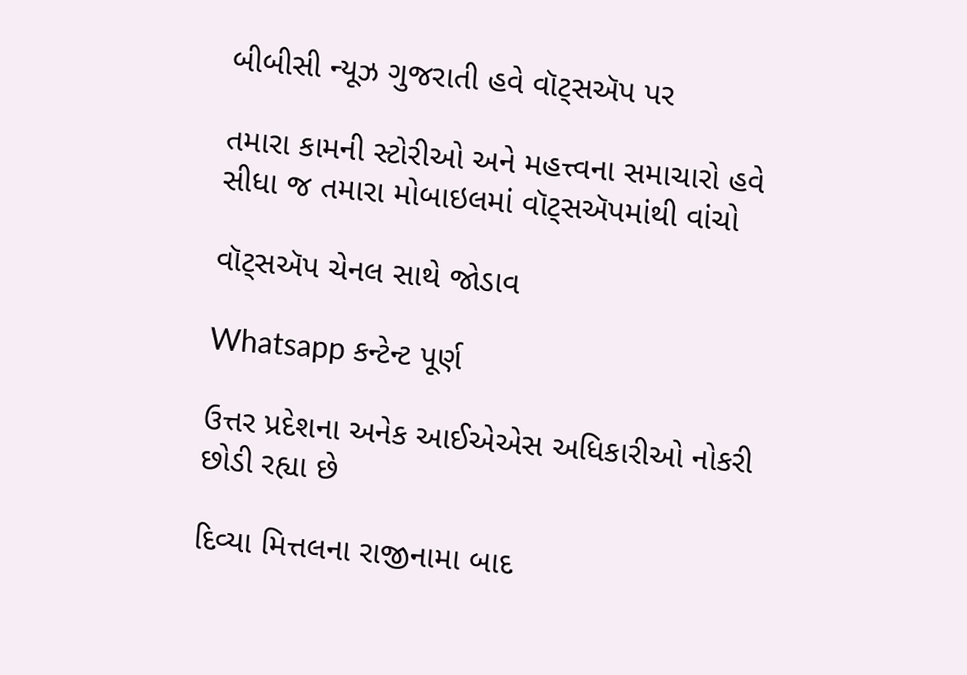બીબીસી ન્યૂઝ ગુજરાતી હવે વૉટ્સઍપ પર

તમારા કામની સ્ટોરીઓ અને મહત્ત્વના સમાચારો હવે સીધા જ તમારા મોબાઇલમાં વૉટ્સઍપમાંથી વાંચો

વૉટ્સઍપ ચેનલ સાથે જોડાવ

Whatsapp કન્ટેન્ટ પૂર્ણ

ઉત્તર પ્રદેશના અનેક આઈએએસ અધિકારીઓ નોકરી છોડી રહ્યા છે

દિવ્યા મિત્તલના રાજીનામા બાદ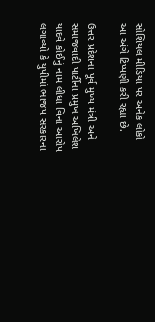સોશિયલ મીડિયા પર અનેક લોકો આ અંગે ટિપ્પણી કરી રહ્યા છે.

ઉત્તર પ્રદેશના પૂર્વ મુખ્ય મંત્રી અને સમાજવાદી પાર્ટીના પ્રમુખ અખિલેશ યાદવે કોઈનું નામ લીધા વિના આરોપ લગાવ્યો કે યુપીમાં ભાજપ સરકારના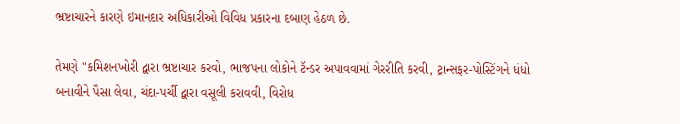ભ્રષ્ટાચારને કારણે ઇમાનદાર અધિકારીઓ વિવિધ પ્રકારના દબાણ હેઠળ છે.

તેમણે "કમિશનખોરી દ્વારા ભ્રષ્ટાચાર કરવો, ભાજપના લોકોને ટૅન્ડર અપાવવામાં ગેરરીતિ કરવી, ટ્રાન્સફર-પોસ્ટિંગને ધંધો બનાવીને પૈસા લેવા, ચંદા-પર્ચી દ્વારા વસૂલી કરાવવી, વિરોધ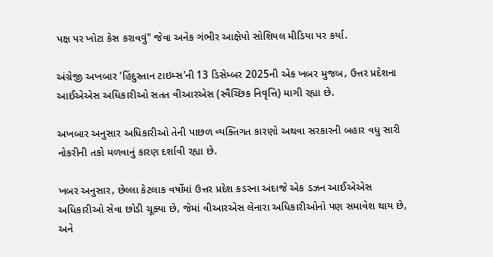પક્ષ પર ખોટા કેસ કરાવવું" જેવા અનેક ગંભીર આક્ષેપો સોશિયલ મીડિયા પર કર્યા.

અંગ્રેજી અખબાર 'હિંદુસ્તાન ટાઇમ્સ'ની 13 ડિસેમ્બર 2025ની એક ખબર મુજબ, ઉત્તર પ્રદેશના આઈએએસ અધિકારીઓ સતત વીઆરએસ (સ્વૈચ્છિક નિવૃત્તિ) માગી રહ્યા છે.

અખબાર અનુસાર અધિકારીઓ તેની પાછળ વ્યક્તિગત કારણો અથવા સરકારની બહાર વધુ સારી નોકરીની તકો મળવાનું કારણ દર્શાવી રહ્યા છે.

ખબર અનુસાર, છેલ્લા કેટલાક વર્ષોમાં ઉત્તર પ્રદેશ કડરના અંદાજે એક ડઝન આઈએએસ અધિકારીઓ સેવા છોડી ચૂક્યા છે, જેમાં વીઆરએસ લેનારા અધિકારીઓનો પણ સમાવેશ થાય છે, અને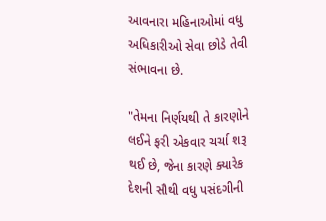આવનારા મહિનાઓમાં વધુ અધિકારીઓ સેવા છોડે તેવી સંભાવના છે.

"તેમના નિર્ણયથી તે કારણોને લઈને ફરી એકવાર ચર્ચા શરૂ થઈ છે, જેના કારણે ક્યારેક દેશની સૌથી વધુ પસંદગીની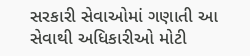સરકારી સેવાઓમાં ગણાતી આ સેવાથી અધિકારીઓ મોટી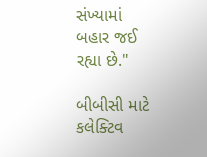સંખ્યામાં બહાર જઈ રહ્યા છે."

બીબીસી માટે કલેક્ટિવ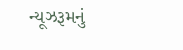ન્યૂઝરૂમનું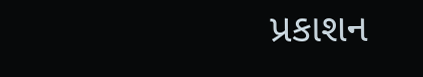પ્રકાશન